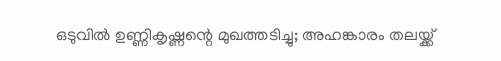ഒടുവിൽ ഉണ്ണികൃഷ്ണന്റെ മുഖത്തടിച്ചു; അഹങ്കാരം തലയ്ക്ക്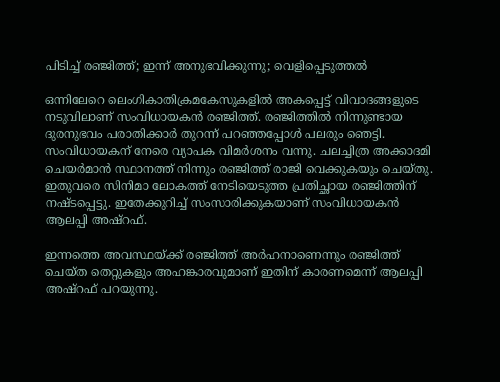പിടിച്ച് രഞ്ജിത്ത്; ഇന്ന് അനുഭവിക്കുന്നു; വെളിപ്പെടുത്തൽ

ഒന്നിലേറെ ലെംഗികാതിക്രമകേസുകളിൽ അകപ്പെട്ട് വിവാദങ്ങളുടെ നടുവിലാണ് സംവിധായകൻ രഞ്ജിത്ത്. രഞ്ജിത്തിൽ നിന്നുണ്ടായ ദുരനുഭവം പരാതിക്കാർ തുറന്ന് പറഞ്ഞപ്പോൾ പലരും ഞെ‌ട്ടി. സംവിധായകന് നേരെ വ്യാപക വിമർശനം വന്നു. ചലച്ചിത്ര അക്കാദമി ചെയർമാൻ സ്ഥാനത്ത് നിന്നും രഞ്ജിത്ത് രാജി വെക്കുകയും ചെയ്തു. ഇതുവരെ സിനിമാ ലോകത്ത് നേടിയെടുത്ത പ്രതിച്ഛായ രഞ്ജിത്തിന് നഷ്ടപ്പെട്ടു. ഇതേക്കുറിച്ച് സംസാരിക്കുകയാണ് സംവിധായകൻ ആലപ്പി അഷ്റഫ്.

ഇന്നത്തെ അവസ്ഥയ്ക്ക് രഞ്ജിത്ത് അർഹനാണെന്നും രഞ്ജിത്ത് ചെയ്ത തെറ്റുകളും അഹങ്കാരവുമാണ് ഇതിന് കാരണമെന്ന് ആലപ്പി അഷ്റഫ് പറയുന്നു.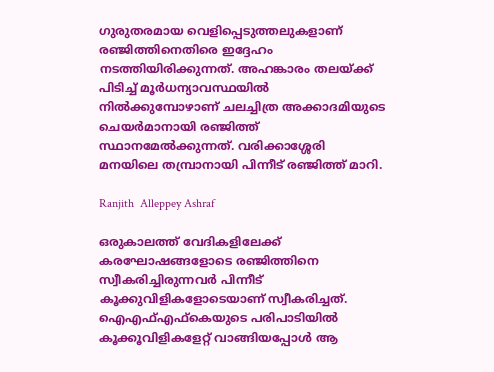ഗുരുതരമായ വെളിപ്പെടുത്തലുകളാണ് രഞ്ജിത്തിനെതിരെ ഇദ്ദേഹം നടത്തിയിരിക്കുന്നത്. അഹങ്കാരം തലയ്ക്ക് പിടിച്ച് മൂർധന്യാവസ്ഥയിൽ നിൽക്കുമ്പോഴാണ് ചലച്ചിത്ര അക്കാദമിയുടെ ചെയർമാനായി രഞ്ജിത്ത് സ്ഥാനമേൽക്കുന്നത്. വരിക്കാശ്ശേരി മനയിലെ തമ്പ്രാനായി പിന്നീട് രഞ്ജിത്ത് മാറി.

Ranjith  Alleppey Ashraf

ഒരുകാലത്ത് വേദികളിലേക്ക് കരഘോഷങ്ങളോടെ രഞ്ജിത്തിനെ സ്വീകരിച്ചിരുന്നവർ പിന്നീട് കൂക്കുവിളികളോടെയാണ് സ്വീകരിച്ചത്. ഐഎഫ്എഫ്കെയുടെ പരിപാടിയിൽ കൂക്കൂവിളികളേറ്റ് വാങ്ങിയപ്പോൾ ആ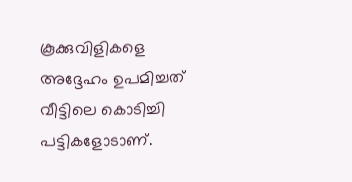കൂക്കുവിളികളെ അദ്ദേഹം ഉപമിച്ചത് വീട്ടിലെ കൊടിച്ചി പട്ടികളോടാണ്.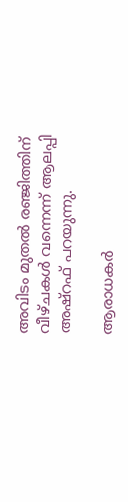അവിടം മുതൽ രഞ്ജിത്തിന് വീഴ്ചകൾ വന്നെന്ന് ആലപ്പി അഷ്റഫ് പറയുന്നു.

ആരാധകർ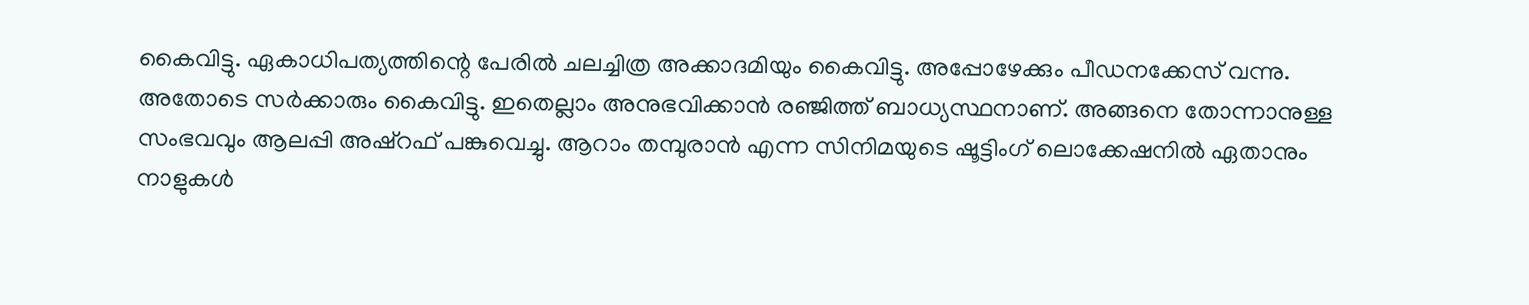കൈവിട്ടു. ഏകാധിപത്യത്തിന്റെ പേരിൽ ചലച്ചിത്ര അക്കാദമിയും കൈവിട്ടു. അപ്പോഴേക്കും പീഡനക്കേസ് വന്നു. അതോടെ സർക്കാരും കൈവിട്ടു. ഇതെല്ലാം അനുഭവിക്കാൻ രഞ്ജിത്ത് ബാധ്യസ്ഥനാണ്. അങ്ങനെ തോന്നാനുള്ള സംഭവവും ആലപ്പി അഷ്റഫ് പങ്കുവെച്ചു. ആറാം തമ്പുരാൻ എന്ന സിനിമയുടെ ഷൂട്ടിംഗ് ലൊക്കേഷനിൽ ഏതാനും നാളുകൾ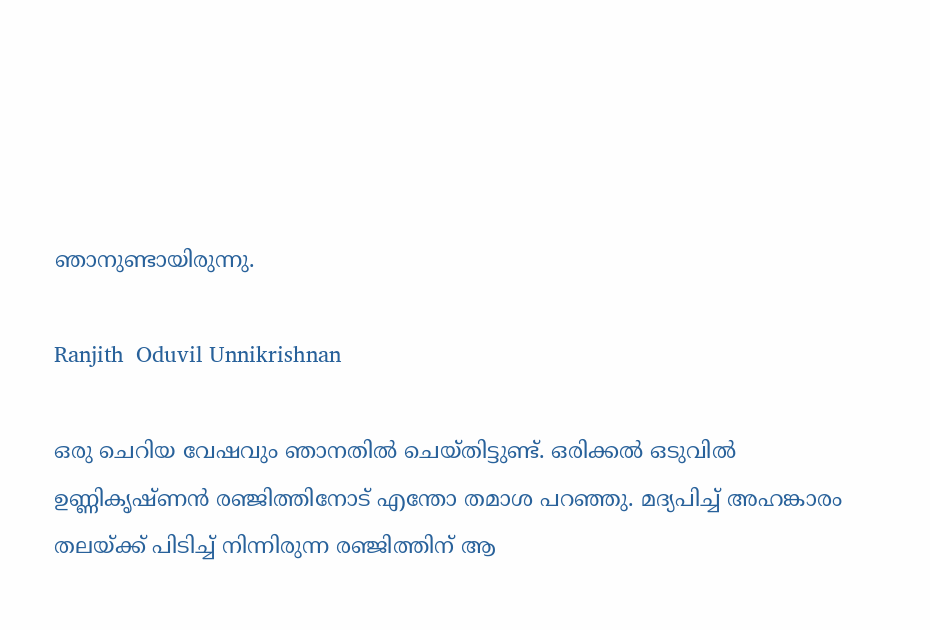ഞാനുണ്ടായിരുന്നു.

Ranjith  Oduvil Unnikrishnan

ഒരു ചെറിയ വേഷവും ഞാനതിൽ ചെയ്തിട്ടുണ്ട്. ഒരിക്കൽ ഒടുവിൽ ഉണ്ണികൃഷ്ണൻ രഞ്ജിത്തിനോട് എന്തോ തമാശ പറഞ്ഞു. മദ്യപിച്ച് അഹങ്കാരം തലയ്ക്ക് പിടിച്ച് നിന്നിരുന്ന രഞ്ജിത്തിന് ആ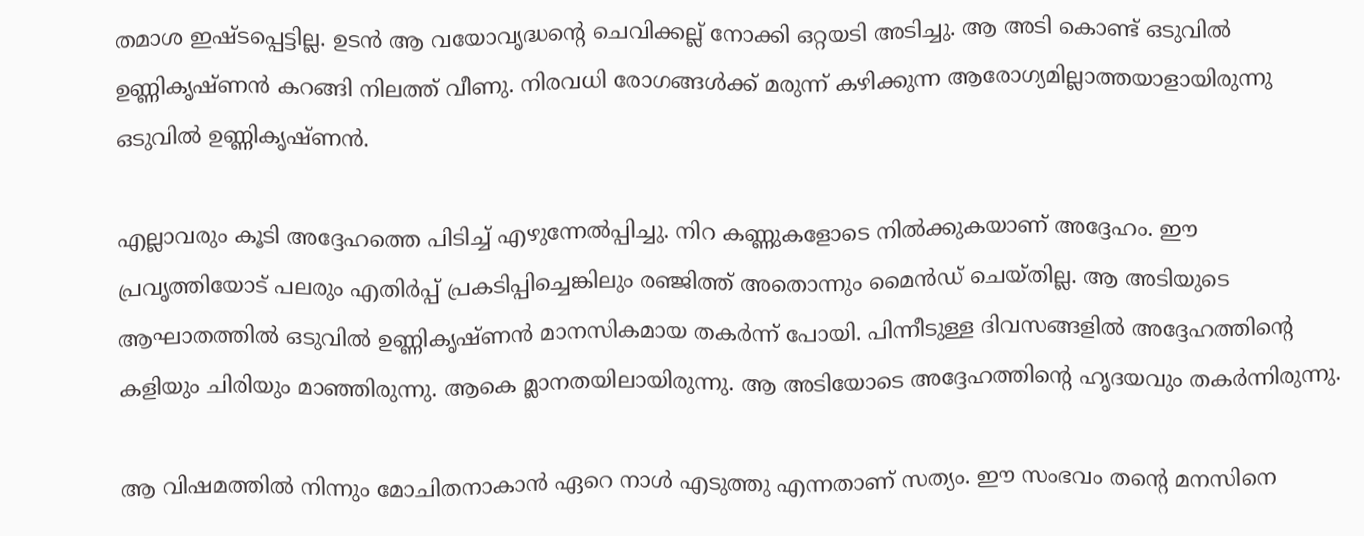തമാശ ഇഷ്ടപ്പെട്ടില്ല. ഉടൻ ആ വയോവൃദ്ധന്റെ ചെവിക്കല്ല് നോക്കി ഒറ്റയടി അടിച്ചു. ആ അടി കൊണ്ട് ഒടുവിൽ ഉണ്ണികൃഷ്ണൻ കറങ്ങി നിലത്ത് വീണു. നിരവധി രോഗങ്ങൾക്ക് മരുന്ന് കഴിക്കുന്ന ആരോഗ്യമില്ലാത്തയാളായിരുന്നു ഒടുവിൽ ഉണ്ണികൃഷ്ണൻ.

എല്ലാവരും കൂടി അദ്ദേഹത്തെ പിടിച്ച് എഴുന്നേൽപ്പിച്ചു. നിറ കണ്ണുകളോടെ നിൽക്കുകയാണ് അദ്ദേഹം. ഈ പ്രവൃത്തിയോട് പലരും എതിർപ്പ് പ്രക‌ടിപ്പിച്ചെങ്കിലും രഞ്ജിത്ത് അതൊന്നും മൈൻഡ് ചെയ്തില്ല. ആ അടിയുടെ ആഘാതത്തിൽ ഒടുവിൽ ഉണ്ണികൃഷ്ണൻ മാനസികമായ തകർന്ന് പോയി. പിന്നീടുള്ള ദിവസങ്ങളിൽ അദ്ദേഹത്തിന്റെ കളിയും ചിരിയും മാഞ്ഞിരുന്നു. ആകെ മ്ലാനതയിലായിരുന്നു. ആ അടിയോടെ അദ്ദേഹത്തിന്റെ ഹൃദയവും തകർന്നിരുന്നു.

ആ വിഷമത്തിൽ നിന്നും മോചിതനാകാൻ ഏറെ നാൾ എടുത്തു എന്നതാണ് സത്യം. ഈ സംഭവം തന്റെ മനസിനെ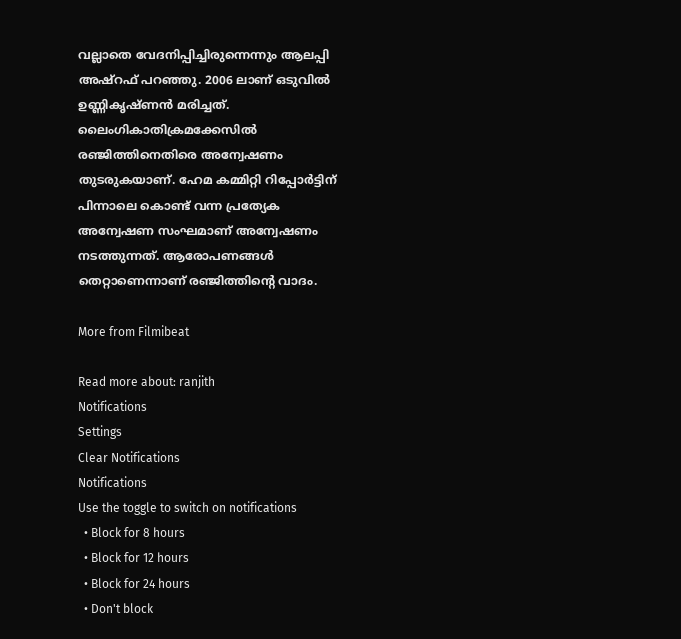വല്ലാതെ വേദനിപ്പിച്ചിരുന്നെന്നും ആലപ്പി അഷ്റഫ് പറഞ്ഞു. 2006 ലാണ് ഒടുവിൽ ഉണ്ണികൃഷ്ണൻ മരിച്ചത്. ലൈംഗികാതിക്രമക്കേസിൽ രഞ്ജിത്തിനെതിരെ അന്വേഷണം തുടരുകയാണ്. ഹേമ കമ്മിറ്റി റിപ്പോർട്ടിന് പിന്നാലെ കൊണ്ട് വന്ന പ്രത്യേക അന്വേഷണ സംഘമാണ് അന്വേഷണം നടത്തുന്നത്. ആരോപണങ്ങൾ തെറ്റാണെന്നാണ് രഞ്ജിത്തിന്റെ വാദം.

More from Filmibeat

Read more about: ranjith
Notifications
Settings
Clear Notifications
Notifications
Use the toggle to switch on notifications
  • Block for 8 hours
  • Block for 12 hours
  • Block for 24 hours
  • Don't block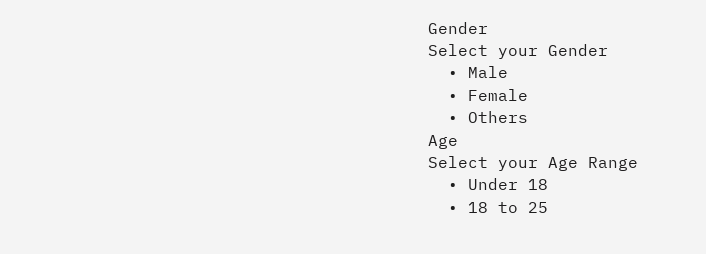Gender
Select your Gender
  • Male
  • Female
  • Others
Age
Select your Age Range
  • Under 18
  • 18 to 25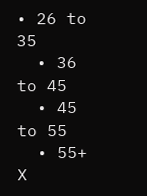• 26 to 35
  • 36 to 45
  • 45 to 55
  • 55+
X